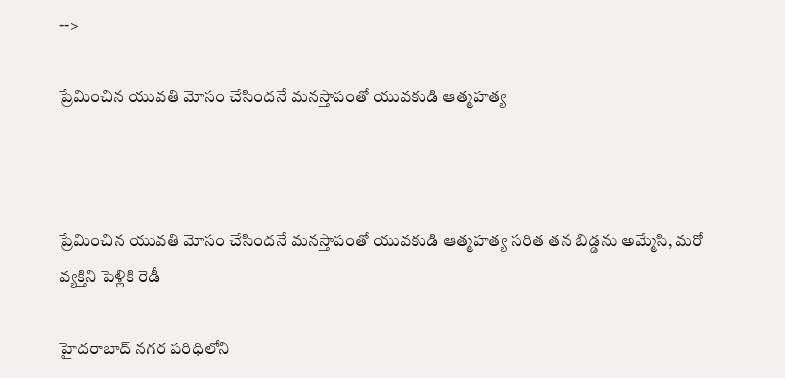-->

ప్రేమించిన యువతి మోసం చేసిందనే మనస్తాపంతో యువకుడి ఆత్మహత్య



ప్రేమించిన యువతి మోసం చేసిందనే మనస్తాపంతో యువకుడి ఆత్మహత్య సరిత తన బిడ్డను అమ్మేసి, మరో వ్యక్తిని పెళ్లికి రెడీ

హైదరాబాద్‌ నగర పరిధిలోని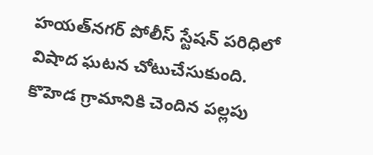హయత్‌నగర్ పోలీస్‌ స్టేషన్‌ పరిధిలో విషాద ఘటన చోటుచేసుకుంది. కొహెడ గ్రామానికి చెందిన పల్లపు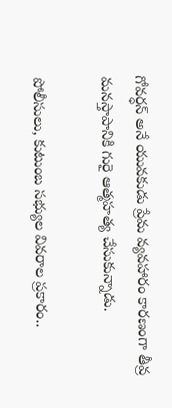గోవర్ధన్ అనే యువకుడు ప్రేమ వ్యవహారం కారణంగా తీవ్ర మనస్తాపానికి గురై ఆత్మహత్య చేసుకున్నాడు.

పోలీసులు, కుటుంబ సభ్యుల వివరాల ప్రకారం..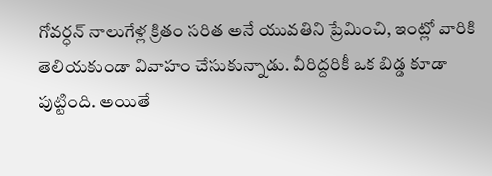గోవర్ధన్ నాలుగేళ్ల క్రితం సరిత అనే యువతిని ప్రేమించి, ఇంట్లో వారికి తెలియకుండా వివాహం చేసుకున్నాడు. వీరిద్దరికీ ఒక బిడ్డ కూడా పుట్టింది. అయితే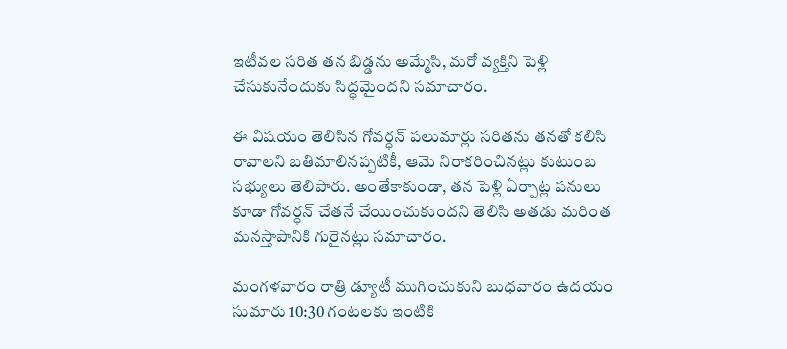ఇటీవల సరిత తన బిడ్డను అమ్మేసి, మరో వ్యక్తిని పెళ్లి చేసుకునేందుకు సిద్ధమైందని సమాచారం.

ఈ విషయం తెలిసిన గోవర్ధన్ పలుమార్లు సరితను తనతో కలిసి రావాలని బతిమాలినప్పటికీ, ఆమె నిరాకరించినట్లు కుటుంబ సభ్యులు తెలిపారు. అంతేకాకుండా, తన పెళ్లి ఏర్పాట్ల పనులు కూడా గోవర్ధన్ చేతనే చేయించుకుందని తెలిసి అతడు మరింత మనస్తాపానికి గురైనట్లు సమాచారం.

మంగళవారం రాత్రి డ్యూటీ ముగించుకుని బుధవారం ఉదయం సుమారు 10:30 గంటలకు ఇంటికి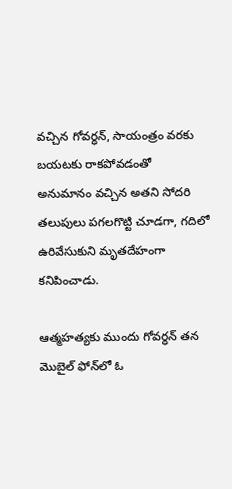వచ్చిన గోవర్ధన్, సాయంత్రం వరకు బయటకు రాకపోవడంతో అనుమానం వచ్చిన అతని సోదరి తలుపులు పగలగొట్టి చూడగా, గదిలో ఉరివేసుకుని మృతదేహంగా కనిపించాడు.

ఆత్మహత్యకు ముందు గోవర్ధన్ తన మొబైల్ ఫోన్‌లో ఓ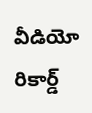వీడియో రికార్డ్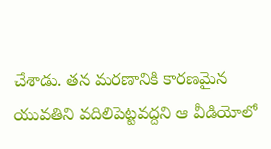చేశాడు. తన మరణానికి కారణమైన యువతిని వదిలిపెట్టవద్దని ఆ వీడియోలో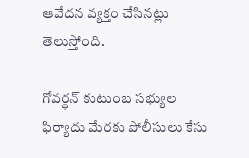ఆవేదన వ్యక్తం చేసినట్లు తెలుస్తోంది.

గోవర్ధన్ కుటుంబ సభ్యుల ఫిర్యాదు మేరకు పోలీసులు కేసు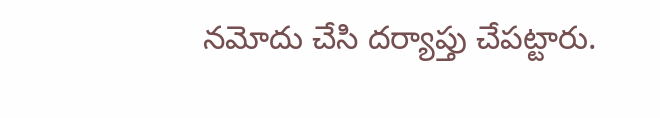నమోదు చేసి దర్యాప్తు చేపట్టారు.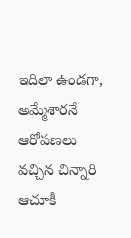ఇదిలా ఉండగా, అమ్మేశారనే ఆరోపణలు వచ్చిన చిన్నారి ఆచూకీ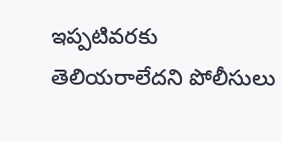ఇప్పటివరకు తెలియరాలేదని పోలీసులు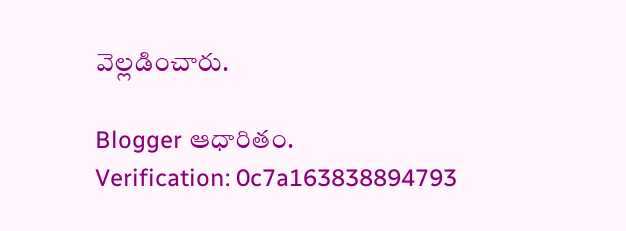వెల్లడించారు.

Blogger ఆధారితం.
Verification: 0c7a163838894793